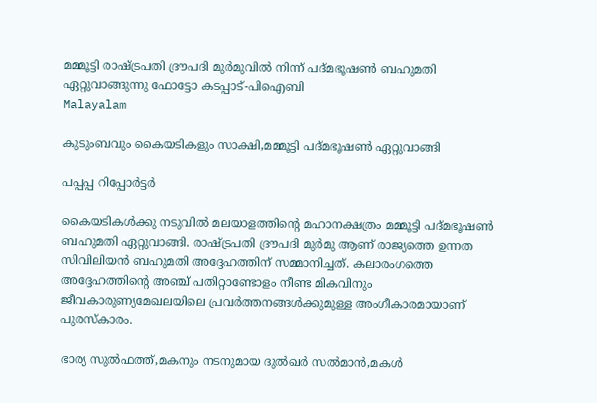മമ്മൂട്ടി രാഷ്ട്രപതി ദ്രൗപദി മുർമുവിൽ നിന്ന് പദ്മഭൂഷൺ ബഹുമതി ഏറ്റുവാങ്ങുന്നു ഫോട്ടോ കടപ്പാട്-പിഐബി
Malayalam

കുടുംബവും കൈയടികളും സാക്ഷി,മമ്മൂട്ടി പദ്മഭൂഷൺ ഏറ്റുവാങ്ങി

പപ്പപ്പ റിപ്പോര്‍ട്ടര്‍

കൈയടികൾക്കു നടുവിൽ മലയാളത്തിന്റെ മഹാനക്ഷത്രം മമ്മൂട്ടി പദ്മഭൂഷൺ ബഹുമതി ഏറ്റുവാങ്ങി. രാഷ്ട്രപതി ദ്രൗപദി മുർമു ആണ് രാജ്യത്തെ ഉന്നത സിവിലിയന്‍ ബഹുമതി അദ്ദേഹത്തിന് സമ്മാനിച്ചത്. കലാരംഗത്തെ അദ്ദേഹത്തിന്റെ അഞ്ച് പതിറ്റാണ്ടോളം നീണ്ട മികവിനും ജീവകാരുണ്യമേഖലയിലെ പ്രവർത്തനങ്ങൾക്കുമുള്ള അംഗീകാരമായാണ് പുരസ്‌കാരം.

ഭാര്യ സുൽഫത്ത്,മകനും നടനുമായ ദുൽഖർ സൽമാൻ,മകൾ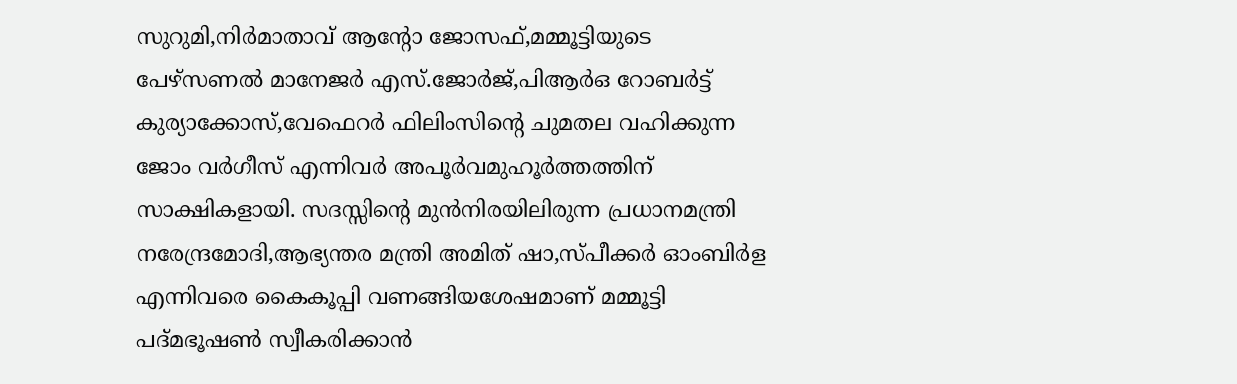സുറുമി,നിർമാതാവ് ആന്റോ ജോസഫ്,മമ്മൂട്ടിയുടെ പേഴ്സണൽ മാനേജർ എസ്.ജോർജ്,പിആർഒ റോബർട്ട് കുര്യാക്കോസ്,വേഫെറർ ഫിലിംസിന്റെ ചുമതല വഹിക്കുന്ന ജോം വർഗീസ് എന്നിവർ അപൂർവമുഹൂർത്തത്തിന് സാക്ഷികളായി. സദസ്സിന്റെ മുൻനിരയിലിരുന്ന പ്രധാനമന്ത്രി നരേന്ദ്രമോദി,ആഭ്യന്തര മന്ത്രി അമിത് ഷാ,സ്പീക്കർ ഓംബിർള എന്നിവരെ കൈകൂപ്പി വണങ്ങിയശേഷമാണ് മമ്മൂട്ടി പദ്മഭൂഷൺ സ്വീകരിക്കാൻ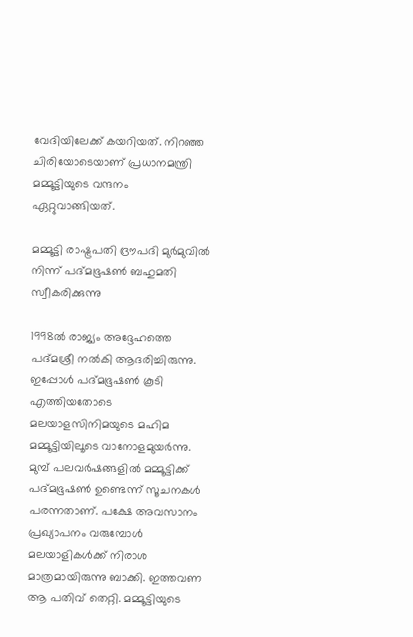വേദിയിലേക്ക് കയറിയത്. നിറഞ്ഞ ചിരിയോടെയാണ് പ്രധാനമന്ത്രി മമ്മൂട്ടിയുടെ വന്ദനം ഏറ്റുവാങ്ങിയത്.

മമ്മൂട്ടി രാഷ്ട്രപതി ദ്രൗപദി മുർമുവിൽ നിന്ന് പദ്മഭൂഷൺ ബഹുമതി സ്വീകരിക്കുന്നു

1998ല്‍ രാജ്യം അദ്ദേഹത്തെ പദ്മശ്രീ നല്‍കി ആദരിച്ചിരുന്നു. ഇപ്പോള്‍ പദ്മഭൂഷണ്‍ കൂടി എത്തിയതോടെ മലയാളസിനിമയുടെ മഹിമ മമ്മൂട്ടിയിലൂടെ വാനോളമുയർന്നു. മുമ്പ് പലവർഷങ്ങളിൽ മമ്മൂട്ടിക്ക് പദ്മഭൂഷൺ ഉണ്ടെന്ന് സൂചനകൾ പരന്നതാണ്. പക്ഷേ അവസാനം പ്രഖ്യാപനം വരുമ്പോൾ മലയാളികൾക്ക് നിരാശ മാത്രമായിരുന്നു ബാക്കി. ഇത്തവണ ആ പതിവ് തെറ്റി. മമ്മൂട്ടിയുടെ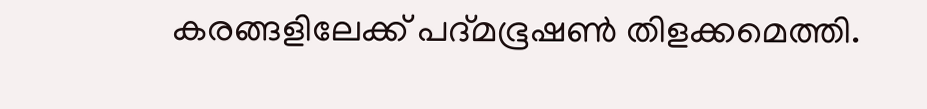കരങ്ങളിലേക്ക് പദ്മഭൂഷൺ തിളക്കമെത്തി.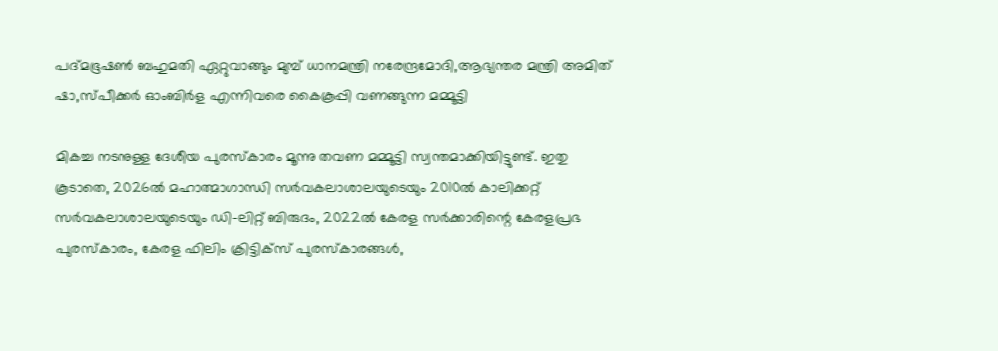പദ്മഭൂഷൺ ബഹുമതി ഏറ്റുവാങ്ങും മുമ്പ് ധാനമന്ത്രി നരേന്ദ്രമോദി,ആഭ്യന്തര മന്ത്രി അമിത് ഷാ,സ്പീക്കർ ഓംബിർള എന്നിവരെ കൈകൂപ്പി വണങ്ങുന്ന മമ്മൂട്ടി

മികച്ച നടനുള്ള ദേശീയ പുരസ്‌കാരം മൂന്നു തവണ മമ്മൂട്ടി സ്വന്തമാക്കിയിട്ടുണ്ട്. ഇതു കൂടാതെ, 2026ൽ മഹാത്മാഗാന്ധി സർവകലാശാലയുടെയും 2010ല്‍ കാലിക്കറ്റ് സര്‍വകലാശാലയുടെയും ഡി-ലിറ്റ് ബിരുദം, 2022ല്‍ കേരള സര്‍ക്കാരിന്റെ കേരളപ്രഭ പുരസ്‌കാരം, കേരള ഫിലിം ക്രിട്ടിക്‌സ് പുരസ്‌കാരങ്ങള്‍,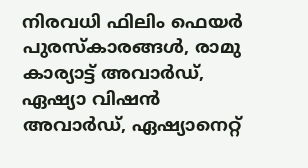നിരവധി ഫിലിം ഫെയര്‍ പുരസ്‌കാരങ്ങള്‍, രാമു കാര്യാട്ട് അവാര്‍ഡ്, ഏഷ്യാ വിഷന്‍ അവാര്‍ഡ്, ഏഷ്യാനെറ്റ്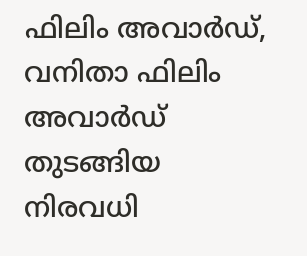ഫിലിം അവാര്‍ഡ്, വനിതാ ഫിലിം അവാര്‍ഡ് തുടങ്ങിയ നിരവധി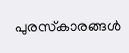പുരസ്‌കാരങ്ങള്‍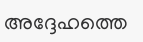അദ്ദേഹത്തെ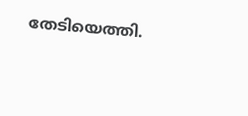തേടിയെത്തി.